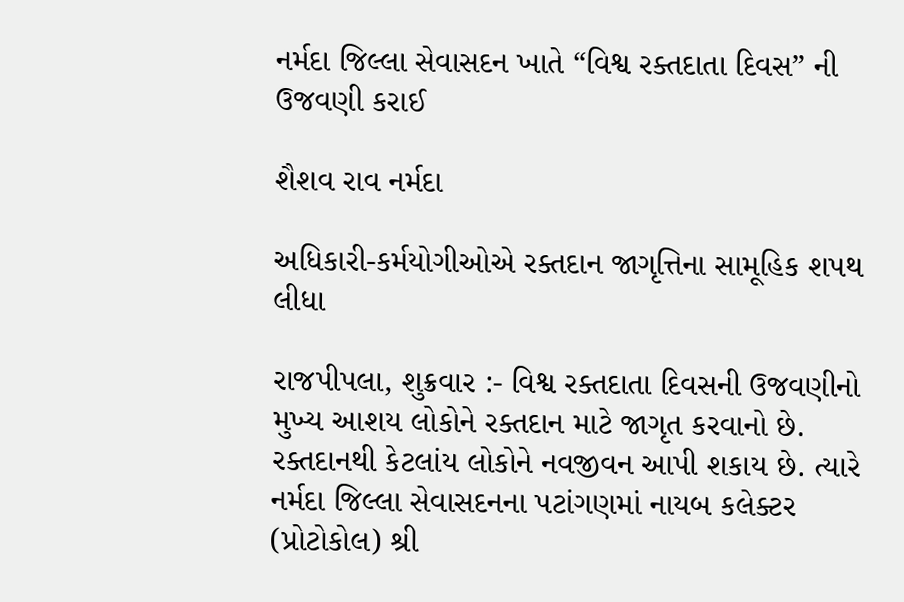નર્મદા જિલ્લા સેવાસદન ખાતે “વિશ્વ રક્તદાતા દિવસ” ની ઉજવણી કરાઈ

શૈશવ રાવ નર્મદા

અધિકારી-કર્મયોગીઓએ રક્તદાન જાગૃત્તિના સામૂહિક શપથ લીધા

રાજપીપલા, શુક્રવાર :- વિશ્વ રક્તદાતા દિવસની ઉજવણીનો મુખ્ય આશય લોકોને રક્તદાન માટે જાગૃત કરવાનો છે. રક્તદાનથી કેટલાંય લોકોને નવજીવન આપી શકાય છે. ત્યારે નર્મદા જિલ્લા સેવાસદનના પટાંગણમાં નાયબ કલેક્ટર (પ્રોટોકોલ) શ્રી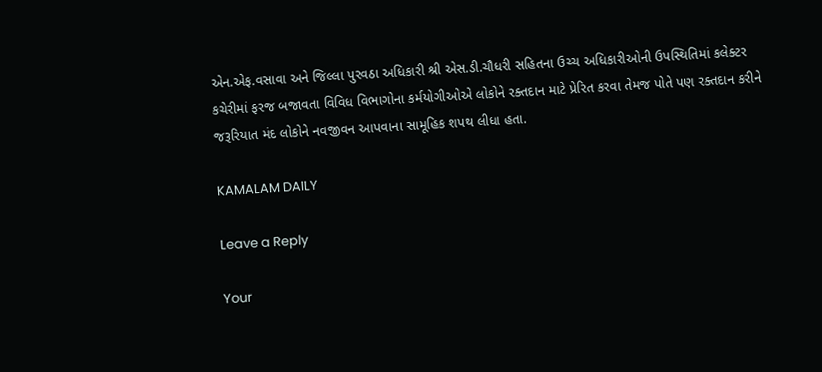એન.એફ.વસાવા અને જિલ્લા પુરવઠા અધિકારી શ્રી એસ.ડી.ચૌધરી સહિતના ઉચ્ચ અધિકારીઓની ઉપસ્થિતિમાં કલેક્ટર કચેરીમાં ફરજ બજાવતા વિવિધ વિભાગોના કર્મયોગીઓએ લોકોને રક્તદાન માટે પ્રેરિત કરવા તેમજ પોતે પણ રક્તદાન કરીને જરૂરિયાત મંદ લોકોને નવજીવન આપવાના સામૂહિક શપથ લીધા હતા.

KAMALAM DAILY

Leave a Reply

Your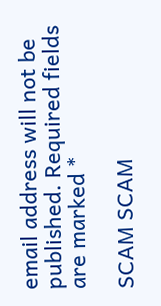email address will not be published. Required fields are marked *

SCAM SCAM